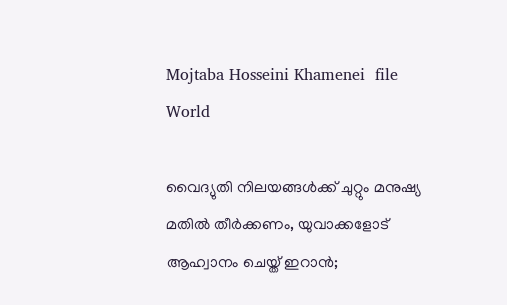Mojtaba Hosseini Khamenei  file
World

വൈദ്യുതി നിലയങ്ങള്‍ക്ക് ചുറ്റും മനുഷ്യ മതില്‍ തീര്‍ക്കണം, യുവാക്കളോട് ആഹ്വാനം ചെയ്ത് ഇറാന്‍;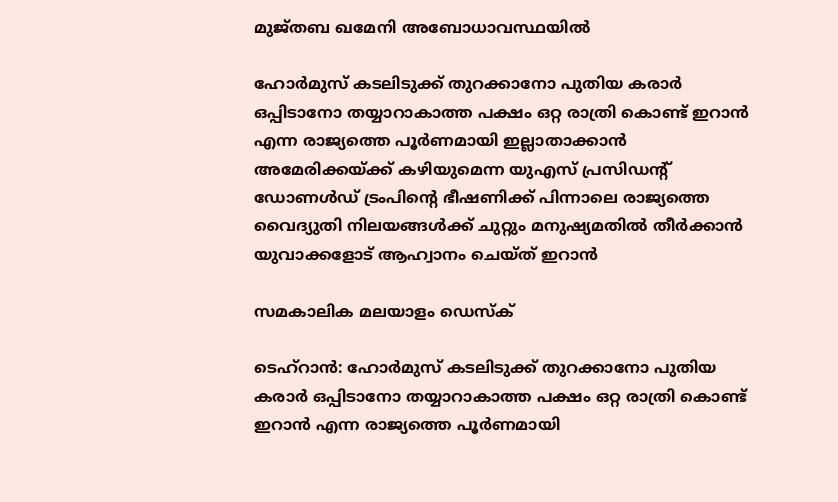മുജ്തബ ഖമേനി അബോധാവസ്ഥയില്‍

ഹോര്‍മുസ് കടലിടുക്ക് തുറക്കാനോ പുതിയ കരാര്‍ ഒപ്പിടാനോ തയ്യാറാകാത്ത പക്ഷം ഒറ്റ രാത്രി കൊണ്ട് ഇറാന്‍ എന്ന രാജ്യത്തെ പൂര്‍ണമായി ഇല്ലാതാക്കാന്‍ അമേരിക്കയ്ക്ക് കഴിയുമെന്ന യുഎസ് പ്രസിഡന്റ് ഡോണള്‍ഡ് ട്രംപിന്റെ ഭീഷണിക്ക് പിന്നാലെ രാജ്യത്തെ വൈദ്യുതി നിലയങ്ങള്‍ക്ക് ചുറ്റും മനുഷ്യമതില്‍ തീര്‍ക്കാന്‍ യുവാക്കളോട് ആഹ്വാനം ചെയ്ത് ഇറാന്‍

സമകാലിക മലയാളം ഡെസ്ക്

ടെഹ്‌റാന്‍: ഹോര്‍മുസ് കടലിടുക്ക് തുറക്കാനോ പുതിയ കരാര്‍ ഒപ്പിടാനോ തയ്യാറാകാത്ത പക്ഷം ഒറ്റ രാത്രി കൊണ്ട് ഇറാന്‍ എന്ന രാജ്യത്തെ പൂര്‍ണമായി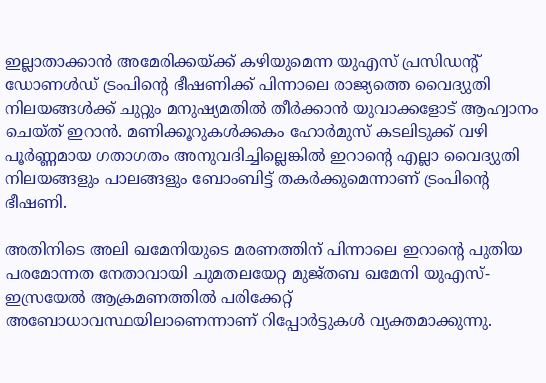ഇല്ലാതാക്കാന്‍ അമേരിക്കയ്ക്ക് കഴിയുമെന്ന യുഎസ് പ്രസിഡന്റ് ഡോണള്‍ഡ് ട്രംപിന്റെ ഭീഷണിക്ക് പിന്നാലെ രാജ്യത്തെ വൈദ്യുതി നിലയങ്ങള്‍ക്ക് ചുറ്റും മനുഷ്യമതില്‍ തീര്‍ക്കാന്‍ യുവാക്കളോട് ആഹ്വാനം ചെയ്ത് ഇറാന്‍. മണിക്കൂറുകള്‍ക്കകം ഹോര്‍മുസ് കടലിടുക്ക് വഴി പൂര്‍ണ്ണമായ ഗതാഗതം അനുവദിച്ചില്ലെങ്കില്‍ ഇറാന്റെ എല്ലാ വൈദ്യുതി നിലയങ്ങളും പാലങ്ങളും ബോംബിട്ട് തകര്‍ക്കുമെന്നാണ് ട്രംപിന്റെ ഭീഷണി.

അതിനിടെ അലി ഖമേനിയുടെ മരണത്തിന് പിന്നാലെ ഇറാന്റെ പുതിയ പരമോന്നത നേതാവായി ചുമതലയേറ്റ മുജ്തബ ഖമേനി യുഎസ്-ഇസ്രയേല്‍ ആക്രമണത്തില്‍ പരിക്കേറ്റ് അബോധാവസ്ഥയിലാണെന്നാണ് റിപ്പോര്‍ട്ടുകള്‍ വ്യക്തമാക്കുന്നു.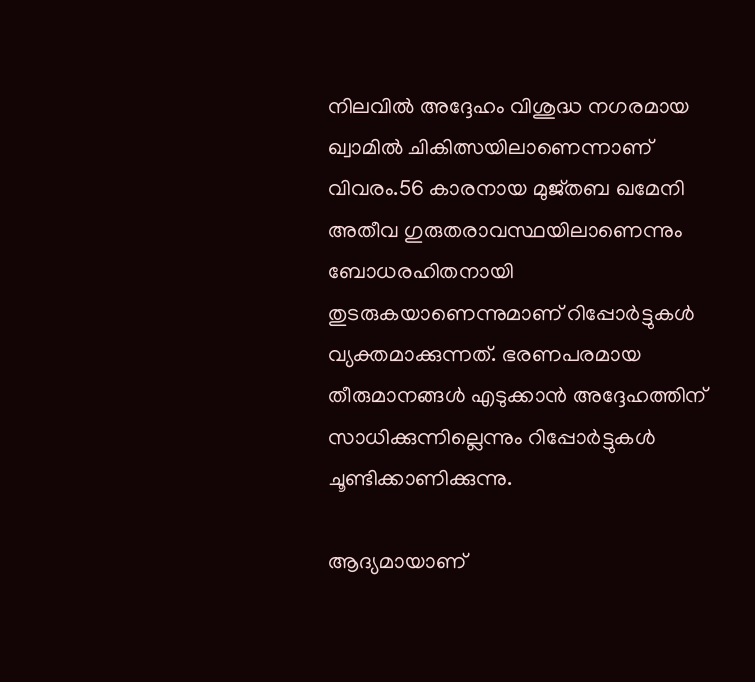നിലവില്‍ അദ്ദേഹം വിശുദ്ധ നഗരമായ ഖ്വാമില്‍ ചികിത്സയിലാണെന്നാണ് വിവരം.56 കാരനായ മുജ്തബ ഖമേനി അതീവ ഗുരുതരാവസ്ഥയിലാണെന്നും ബോധരഹിതനായി തുടരുകയാണെന്നുമാണ് റിപ്പോര്‍ട്ടുകള്‍ വ്യക്തമാക്കുന്നത്. ഭരണപരമായ തീരുമാനങ്ങള്‍ എടുക്കാന്‍ അദ്ദേഹത്തിന് സാധിക്കുന്നില്ലെന്നും റിപ്പോര്‍ട്ടുകള്‍ ചൂണ്ടിക്കാണിക്കുന്നു.

ആദ്യമായാണ്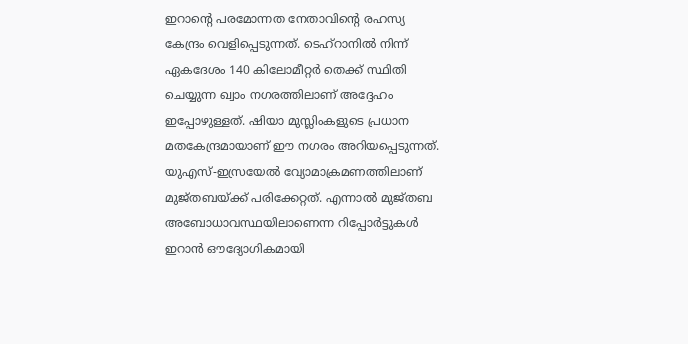ഇറാന്റെ പരമോന്നത നേതാവിന്റെ രഹസ്യ കേന്ദ്രം വെളിപ്പെടുന്നത്. ടെഹ്റാനില്‍ നിന്ന് ഏകദേശം 140 കിലോമീറ്റര്‍ തെക്ക് സ്ഥിതി ചെയ്യുന്ന ഖ്വാം നഗരത്തിലാണ് അദ്ദേഹം ഇപ്പോഴുള്ളത്. ഷിയാ മുസ്ലിംകളുടെ പ്രധാന മതകേന്ദ്രമായാണ് ഈ നഗരം അറിയപ്പെടുന്നത്. യുഎസ്-ഇസ്രയേല്‍ വ്യോമാക്രമണത്തിലാണ് മുജ്തബയ്ക്ക് പരിക്കേറ്റത്. എന്നാല്‍ മുജ്തബ അബോധാവസ്ഥയിലാണെന്ന റിപ്പോര്‍ട്ടുകള്‍ ഇറാന്‍ ഔദ്യോഗികമായി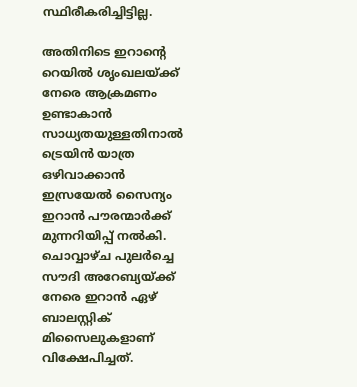സ്ഥിരീകരിച്ചിട്ടില്ല.

അതിനിടെ ഇറാന്റെ റെയില്‍ ശൃംഖലയ്ക്ക് നേരെ ആക്രമണം ഉണ്ടാകാന്‍ സാധ്യതയുള്ളതിനാല്‍ ട്രെയിന്‍ യാത്ര ഒഴിവാക്കാന്‍ ഇസ്രയേല്‍ സൈന്യം ഇറാന്‍ പൗരന്മാര്‍ക്ക് മുന്നറിയിപ്പ് നല്‍കി. ചൊവ്വാഴ്ച പുലര്‍ച്ചെ സൗദി അറേബ്യയ്ക്ക് നേരെ ഇറാന്‍ ഏഴ് ബാലസ്റ്റിക് മിസൈലുകളാണ് വിക്ഷേപിച്ചത്.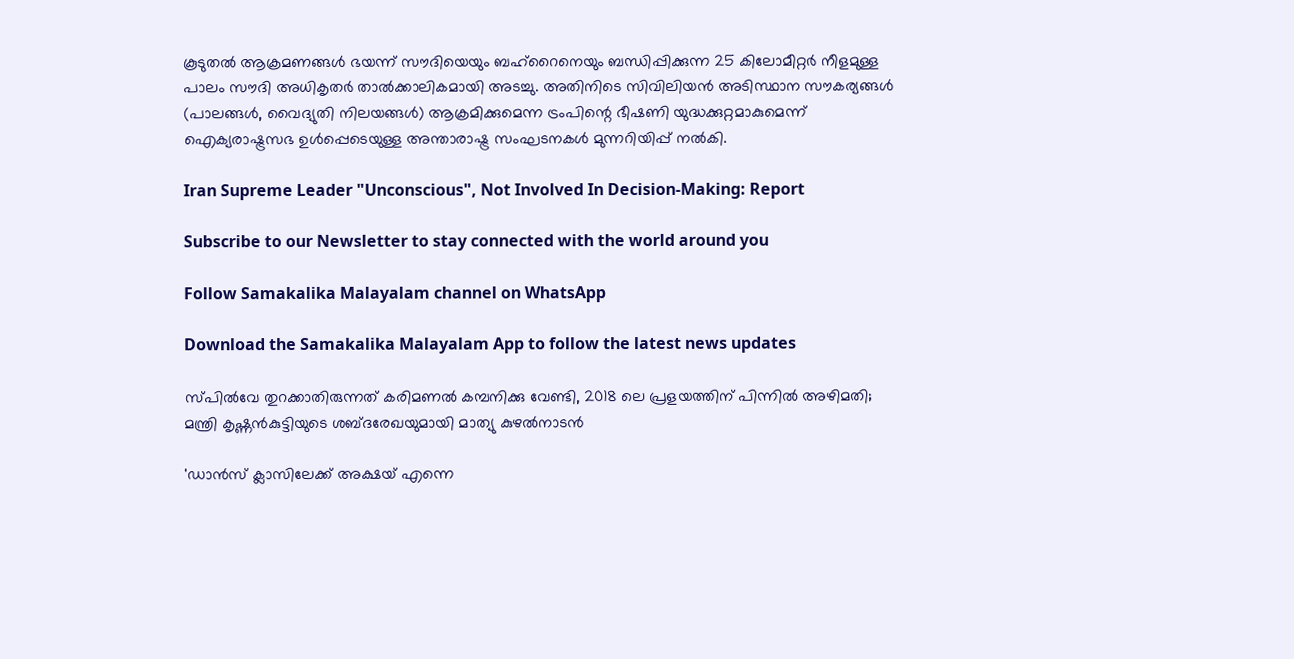കൂടുതല്‍ ആക്രമണങ്ങള്‍ ഭയന്ന് സൗദിയെയും ബഹ്റൈനെയും ബന്ധിപ്പിക്കുന്ന 25 കിലോമീറ്റര്‍ നീളമുള്ള പാലം സൗദി അധികൃതര്‍ താല്‍ക്കാലികമായി അടച്ചു. അതിനിടെ സിവിലിയന്‍ അടിസ്ഥാന സൗകര്യങ്ങള്‍ (പാലങ്ങള്‍, വൈദ്യുതി നിലയങ്ങള്‍) ആക്രമിക്കുമെന്ന ട്രംപിന്റെ ഭീഷണി യുദ്ധക്കുറ്റമാകുമെന്ന് ഐക്യരാഷ്ട്രസഭ ഉള്‍പ്പെടെയുള്ള അന്താരാഷ്ട്ര സംഘടനകള്‍ മുന്നറിയിപ്പ് നല്‍കി.

Iran Supreme Leader "Unconscious", Not Involved In Decision-Making: Report

Subscribe to our Newsletter to stay connected with the world around you

Follow Samakalika Malayalam channel on WhatsApp

Download the Samakalika Malayalam App to follow the latest news updates

സ്പില്‍വേ തുറക്കാതിരുന്നത് കരിമണല്‍ കമ്പനിക്കു വേണ്ടി, 2018 ലെ പ്രളയത്തിന് പിന്നില്‍ അഴിമതി; മന്ത്രി കൃഷ്ണന്‍കുട്ടിയുടെ ശബ്ദരേഖയുമായി മാത്യു കുഴല്‍നാടന്‍

'ഡാൻസ് ക്ലാസിലേക്ക് അക്ഷയ് എന്നെ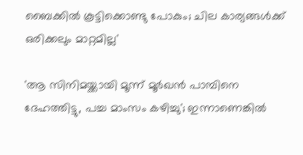ബൈക്കിൽ കൂട്ടിക്കൊണ്ടു പോകും; ചില കാര്യങ്ങൾക്ക് ഒരിക്കലും മാറ്റമില്ല'

'ആ സിനിമയ്ക്കായി മൂന്ന് മൂര്‍ഖന്‍ പാമ്പിനെ ദേഹത്തിട്ടു, പച്ച മാംസം കഴിച്ചു'; ഇന്നാണെങ്കില്‍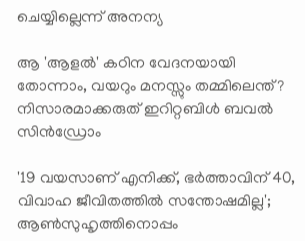ചെയ്യില്ലെന്ന് അനന്യ

ആ 'ആളൽ' കഠിന വേദനയായി തോന്നാം, വയറും മനസ്സും തമ്മിലെന്ത്? നിസാരമാക്കരുത് ഇറിറ്റബിൾ ബവൽ സിൻഡ്രോം

'19 വയസാണ് എനിക്ക്, ഭര്‍ത്താവിന് 40, വിവാഹ ജീവിതത്തില്‍ സന്തോഷമില്ല'; ആണ്‍സുഹൃത്തിനൊപ്പം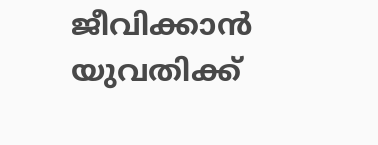ജീവിക്കാന്‍ യുവതിക്ക്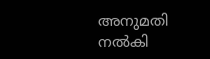അനുമതി നല്‍കി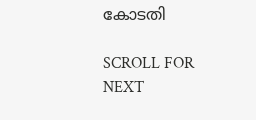കോടതി

SCROLL FOR NEXT